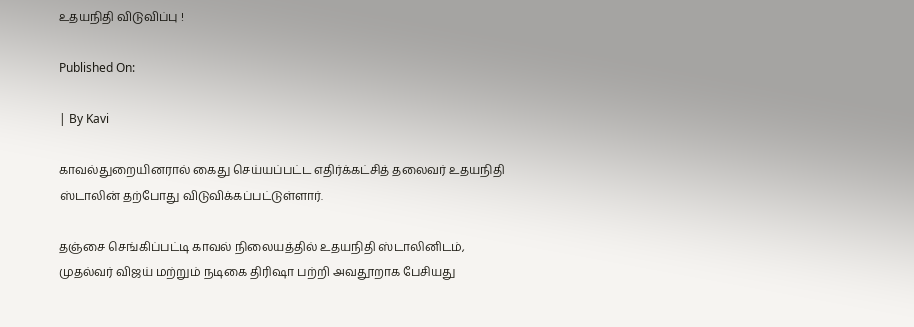உதயநிதி விடுவிப்பு !

Published On:

| By Kavi

காவல்துறையினரால் கைது செய்யப்பட்ட எதிர்க்கட்சித் தலைவர் உதயநிதி ஸ்டாலின் தற்போது விடுவிக்கப்பட்டுள்ளார்.

தஞ்சை செங்கிப்பட்டி காவல் நிலையத்தில் உதயநிதி ஸ்டாலினிடம், முதல்வர் விஜய் மற்றும் நடிகை திரிஷா பற்றி அவதூறாக பேசியது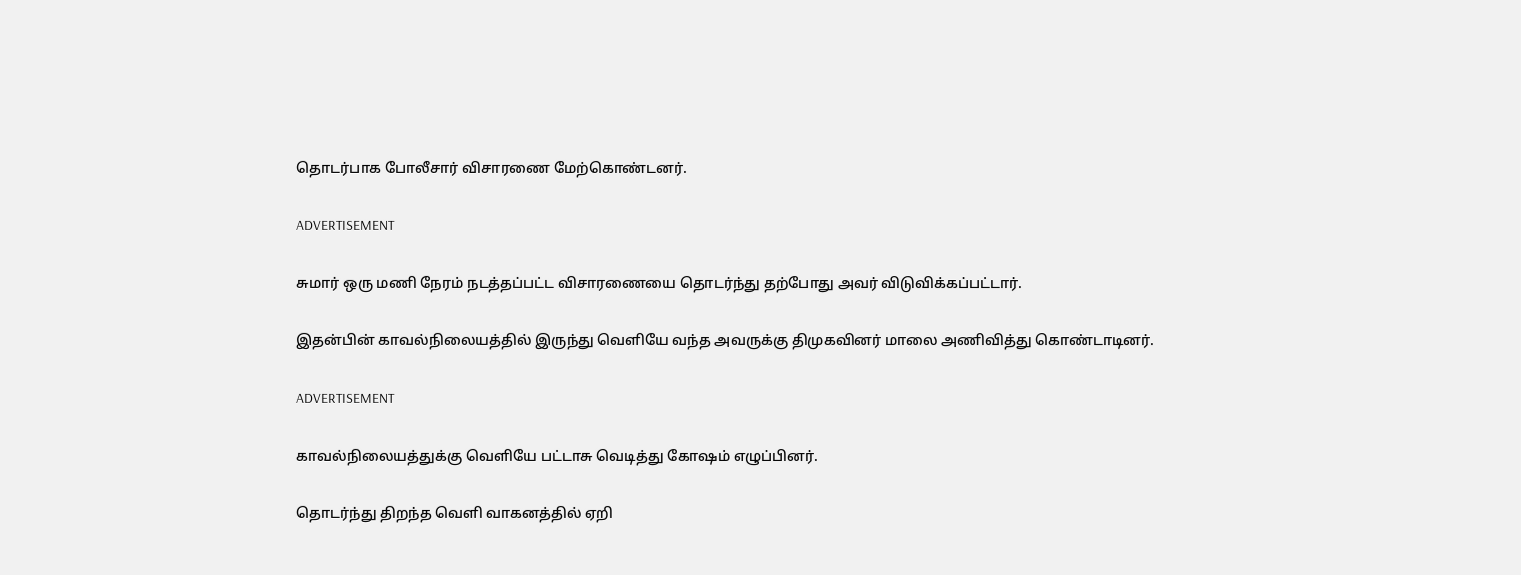தொடர்பாக போலீசார் விசாரணை மேற்கொண்டனர்.

ADVERTISEMENT

சுமார் ஒரு மணி நேரம் நடத்தப்பட்ட விசாரணையை தொடர்ந்து தற்போது அவர் விடுவிக்கப்பட்டார்.

இதன்பின் காவல்நிலையத்தில் இருந்து வெளியே வந்த அவருக்கு திமுகவினர் மாலை அணிவித்து கொண்டாடினர்.

ADVERTISEMENT

காவல்நிலையத்துக்கு வெளியே பட்டாசு வெடித்து கோஷம் எழுப்பினர்.

தொடர்ந்து திறந்த வெளி வாகனத்தில் ஏறி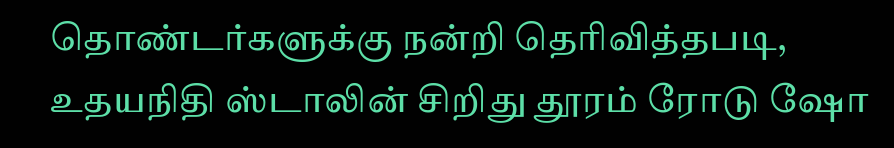தொண்டர்களுக்கு நன்றி தெரிவித்தபடி, உதயநிதி ஸ்டாலின் சிறிது தூரம் ரோடு ஷோ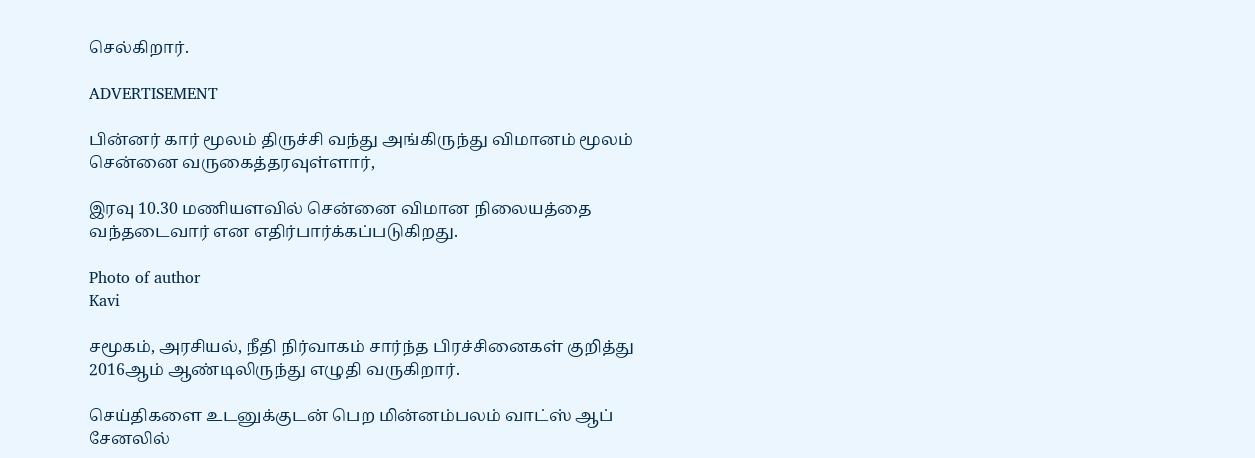செல்கிறார்.

ADVERTISEMENT

பின்னர் கார் மூலம் திருச்சி வந்து அங்கிருந்து விமானம் மூலம் சென்னை வருகைத்தரவுள்ளார்,

இரவு 10.30 மணியளவில் சென்னை விமான நிலையத்தை வந்தடைவார் என எதிர்பார்க்கப்படுகிறது.

Photo of author
Kavi

சமூகம், அரசியல், நீதி நிர்வாகம் சார்ந்த பிரச்சினைகள் குறித்து 2016ஆம் ஆண்டிலிருந்து எழுதி வருகிறார்.

செய்திகளை உடனுக்குடன் பெற மின்னம்பலம் வாட்ஸ் ஆப் சேனலில்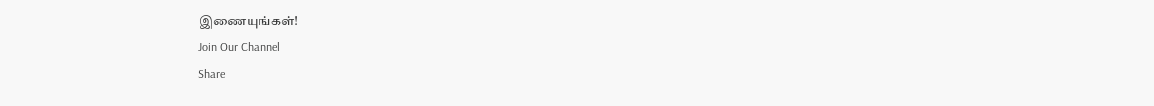இணையுங்கள்!
Join Our Channel
Share